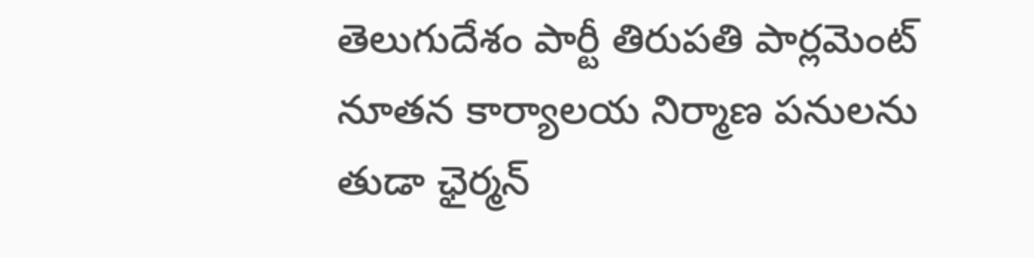తెలుగుదేశం పార్టీ తిరుపతి పార్లమెంట్ నూతన కార్యాలయ నిర్మాణ పనులను తుడా ఛైర్మన్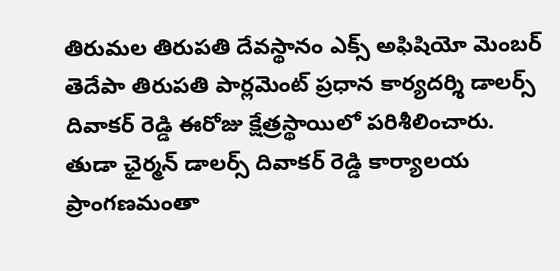తిరుమల తిరుపతి దేవస్థానం ఎక్స్ అఫిషియో మెంబర్ తెదేపా తిరుపతి పార్లమెంట్ ప్రధాన కార్యదర్శి డాలర్స్ దివాకర్ రెడ్డి ఈరోజు క్షేత్రస్థాయిలో పరిశీలించారు.
తుడా ఛైర్మన్ డాలర్స్ దివాకర్ రెడ్డి కార్యాలయ ప్రాంగణమంతా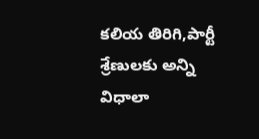కలియ తిరిగి,పార్టీ శ్రేణులకు అన్ని విధాలా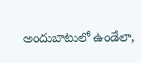అందుబాటులో ఉండేలా,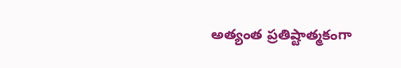అత్యంత ప్రతిష్టాత్మకంగా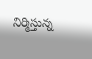నిర్మిస్తున్న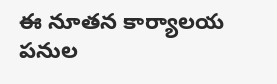ఈ నూతన కార్యాలయ పనుల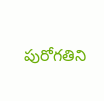పురోగతిని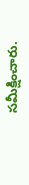సమీక్షించారు.